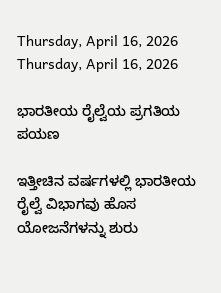Thursday, April 16, 2026
Thursday, April 16, 2026

ಭಾರತೀಯ ರೈಲ್ವೆಯ ಪ್ರಗತಿಯ ಪಯಣ

ಇತ್ತೀಚಿನ ವರ್ಷಗಳಲ್ಲಿ ಭಾರತೀಯ ರೈಲ್ವೆ ವಿಭಾಗವು ಹೊಸ ಯೋಜನೆಗಳನ್ನು ಶುರು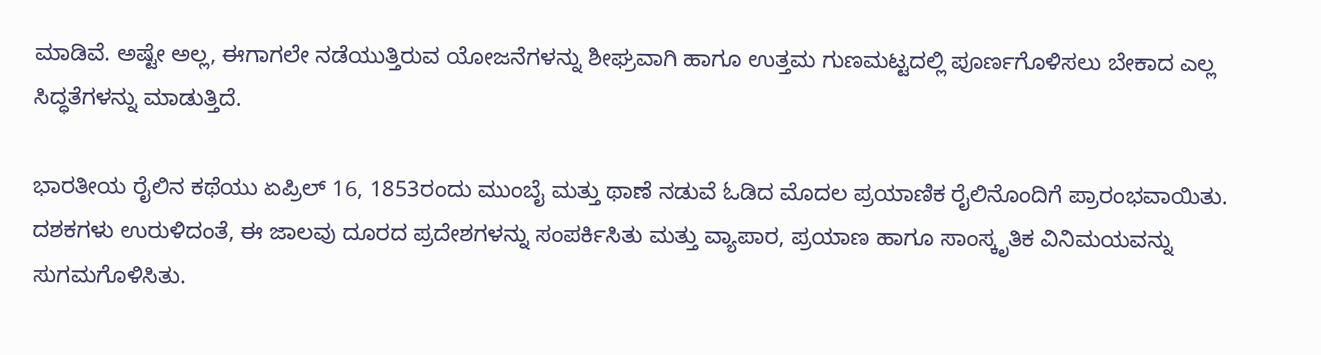ಮಾಡಿವೆ. ಅಷ್ಟೇ ಅಲ್ಲ, ಈಗಾಗಲೇ ನಡೆಯುತ್ತಿರುವ ಯೋಜನೆಗಳನ್ನು ಶೀಘ್ರವಾಗಿ ಹಾಗೂ ಉತ್ತಮ ಗುಣಮಟ್ಟದಲ್ಲಿ ಪೂರ್ಣಗೊಳಿಸಲು ಬೇಕಾದ ಎಲ್ಲ ಸಿದ್ಧತೆಗಳನ್ನು ಮಾಡುತ್ತಿದೆ.

ಭಾರತೀಯ ರೈಲಿನ ಕಥೆಯು ಏಪ್ರಿಲ್‌ 16, 1853ರಂದು ಮುಂಬೈ ಮತ್ತು ಥಾಣೆ ನಡುವೆ ಓಡಿದ ಮೊದಲ ಪ್ರಯಾಣಿಕ ರೈಲಿನೊಂದಿಗೆ ಪ್ರಾರಂಭವಾಯಿತು. ದಶಕಗಳು ಉರುಳಿದಂತೆ, ಈ ಜಾಲವು ದೂರದ ಪ್ರದೇಶಗಳನ್ನು ಸಂಪರ್ಕಿಸಿತು ಮತ್ತು ವ್ಯಾಪಾರ, ಪ್ರಯಾಣ ಹಾಗೂ ಸಾಂಸ್ಕೃತಿಕ ವಿನಿಮಯವನ್ನು ಸುಗಮಗೊಳಿಸಿತು.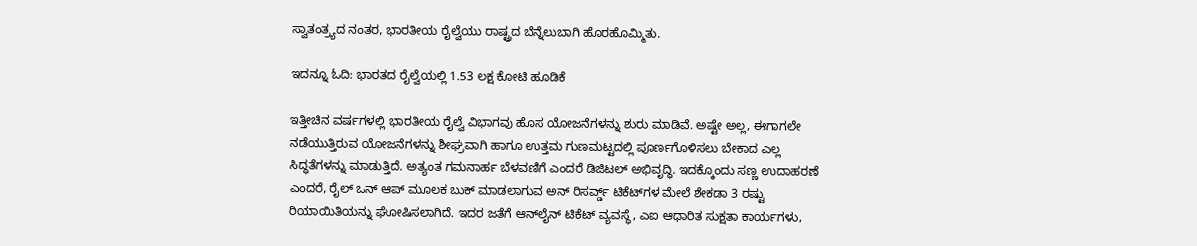ಸ್ವಾತಂತ್ರ್ಯದ ನಂತರ, ಭಾರತೀಯ ರೈಲ್ವೆಯು ರಾಷ್ಟ್ರದ ಬೆನ್ನೆಲುಬಾಗಿ ಹೊರಹೊಮ್ಮಿತು.

ಇದನ್ನೂ ಓದಿ: ಭಾರತದ ರೈಲ್ವೆಯಲ್ಲಿ 1.53 ಲಕ್ಷ ಕೋಟಿ ಹೂಡಿಕೆ

ಇತ್ತೀಚಿನ ವರ್ಷಗಳಲ್ಲಿ ಭಾರತೀಯ ರೈಲ್ವೆ ವಿಭಾಗವು ಹೊಸ ಯೋಜನೆಗಳನ್ನು ಶುರು ಮಾಡಿವೆ. ಅಷ್ಟೇ ಅಲ್ಲ, ಈಗಾಗಲೇ ನಡೆಯುತ್ತಿರುವ ಯೋಜನೆಗಳನ್ನು ಶೀಘ್ರವಾಗಿ ಹಾಗೂ ಉತ್ತಮ ಗುಣಮಟ್ಟದಲ್ಲಿ ಪೂರ್ಣಗೊಳಿಸಲು ಬೇಕಾದ ಎಲ್ಲ ಸಿದ್ಧತೆಗಳನ್ನು ಮಾಡುತ್ತಿದೆ. ಅತ್ಯಂತ ಗಮನಾರ್ಹ ಬೆಳವಣಿಗೆ ಎಂದರೆ ಡಿಜಿಟಲ್‌ ಅಭಿವೃದ್ಧಿ. ಇದಕ್ಕೊಂದು ಸಣ್ಣ ಉದಾಹರಣೆ ಎಂದರೆ, ರೈಲ್ ಒನ್ ಆಪ್ ಮೂಲಕ ಬುಕ್ ಮಾಡಲಾಗುವ ಅನ್ ರಿಸರ್ವ್ಡ್ ಟಿಕೆಟ್‌ಗಳ ಮೇಲೆ ಶೇಕಡಾ 3 ರಷ್ಟು ರಿಯಾಯಿತಿಯನ್ನು ಘೋಷಿಸಲಾಗಿದೆ. ಇದರ ಜತೆಗೆ ಆನ್‌ಲೈನ್‌ ಟಿಕೆಟ್‌ ವ್ಯವಸ್ಥೆ, ಎಐ ಆಧಾರಿತ ಸುಕ್ಷತಾ ಕಾರ್ಯಗಳು,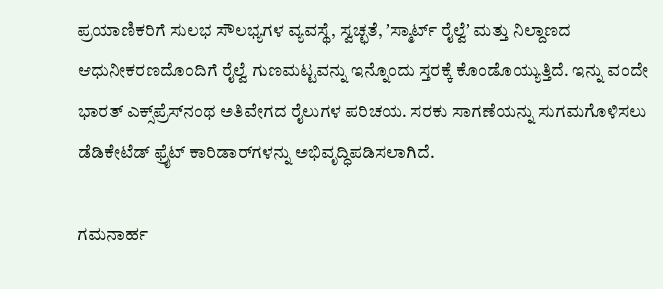ಪ್ರಯಾಣಿಕರಿಗೆ ಸುಲಭ ಸೌಲಭ್ಯಗಳ ವ್ಯವಸ್ಥೆ, ಸ್ವಚ್ಛತೆ, ʼಸ್ಮಾರ್ಟ್‌ ರೈಲ್ವೆʼ ಮತ್ತು ನಿಲ್ದಾಣದ ಆಧುನೀಕರಣದೊಂದಿಗೆ ರೈಲ್ವೆ ಗುಣಮಟ್ಟವನ್ನು ಇನ್ನೊಂದು ಸ್ತರಕ್ಕೆ ಕೊಂಡೊಯ್ಯುತ್ತಿದೆ. ಇನ್ನು ವಂದೇ ಭಾರತ್ ಎಕ್ಸ್‌ಪ್ರೆಸ್‌ನಂಥ ಅತಿವೇಗದ ರೈಲುಗಳ ಪರಿಚಯ. ಸರಕು ಸಾಗಣೆಯನ್ನು ಸುಗಮಗೊಳಿಸಲು ಡೆಡಿಕೇಟೆಡ್ ಫ್ರೈಟ್ ಕಾರಿಡಾರ್‌ಗಳನ್ನು ಅಭಿವೃದ್ಧಿಪಡಿಸಲಾಗಿದೆ.

ಗಮನಾರ್ಹ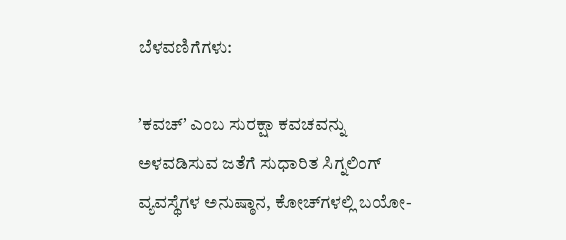ಬೆಳವಣಿಗೆಗಳು:

ʼಕವಚ್‌ʼ ಎಂಬ ಸುರಕ್ಷಾ ಕವಚವನ್ನು ಅಳವಡಿಸುವ ಜತೆಗೆ ಸುಧಾರಿತ ಸಿಗ್ನಲಿಂಗ್ ವ್ಯವಸ್ಥೆಗಳ ಅನುಷ್ಠಾನ, ಕೋಚ್‌ಗಳಲ್ಲಿ ಬಯೋ-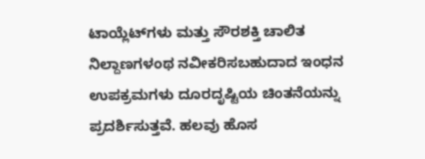ಟಾಯ್ಲೆಟ್‌ಗಳು ಮತ್ತು ಸೌರಶಕ್ತಿ ಚಾಲಿತ ನಿಲ್ದಾಣಗಳಂಥ ನವೀಕರಿಸಬಹುದಾದ ಇಂಧನ ಉಪಕ್ರಮಗಳು ದೂರದೃಷ್ಟಿಯ ಚಿಂತನೆಯನ್ನು ಪ್ರದರ್ಶಿಸುತ್ತವೆ. ಹಲವು ಹೊಸ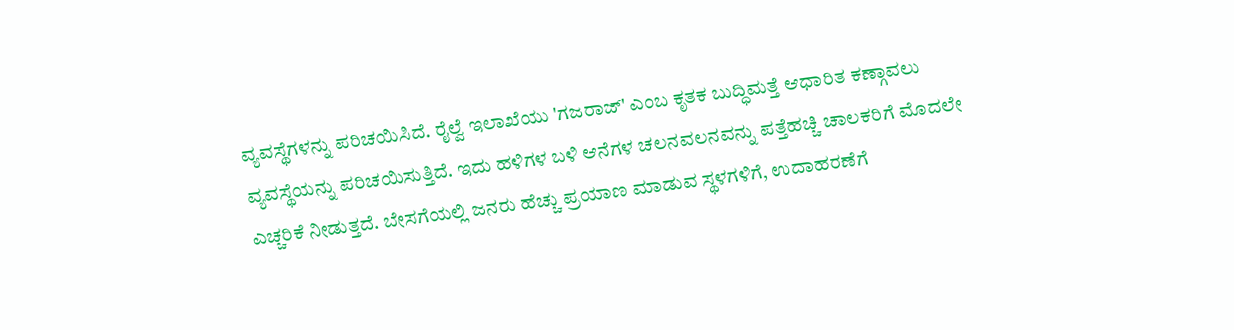ವ್ಯವಸ್ಥೆಗಳನ್ನು ಪರಿಚಯಿಸಿದೆ. ರೈಲ್ವೆ ಇಲಾಖೆಯು 'ಗಜರಾಜ್' ಎಂಬ ಕೃತಕ ಬುದ್ಧಿಮತ್ತೆ ಆಧಾರಿತ ಕಣ್ಗಾವಲು ವ್ಯವಸ್ಥೆಯನ್ನು ಪರಿಚಯಿಸುತ್ತಿದೆ. ಇದು ಹಳಿಗಳ ಬಳಿ ಆನೆಗಳ ಚಲನವಲನವನ್ನು ಪತ್ತೆಹಚ್ಚಿ ಚಾಲಕರಿಗೆ ಮೊದಲೇ ಎಚ್ಚರಿಕೆ ನೀಡುತ್ತದೆ. ಬೇಸಗೆಯಲ್ಲಿ ಜನರು ಹೆಚ್ಚು ಪ್ರಯಾಣ ಮಾಡುವ ಸ್ಥಳಗಳಿಗೆ, ಉದಾಹರಣೆಗೆ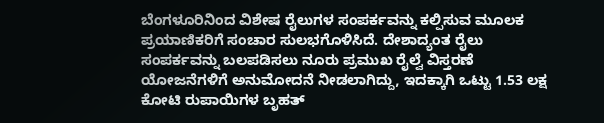ಬೆಂಗಳೂರಿನಿಂದ ವಿಶೇಷ ರೈಲುಗಳ ಸಂಪರ್ಕವನ್ನು ಕಲ್ಪಿಸುವ ಮೂಲಕ ಪ್ರಯಾಣಿಕರಿಗೆ ಸಂಚಾರ ಸುಲಭಗೊಳಿಸಿದೆ. ದೇಶಾದ್ಯಂತ ರೈಲು ಸಂಪರ್ಕವನ್ನು ಬಲಪಡಿಸಲು ನೂರು ಪ್ರಮುಖ ರೈಲ್ವೆ ವಿಸ್ತರಣೆ ಯೋಜನೆಗಳಿಗೆ ಅನುಮೋದನೆ ನೀಡಲಾಗಿದ್ದು, ಇದಕ್ಕಾಗಿ ಒಟ್ಟು 1.53 ಲಕ್ಷ ಕೋಟಿ ರುಪಾಯಿಗಳ ಬೃಹತ್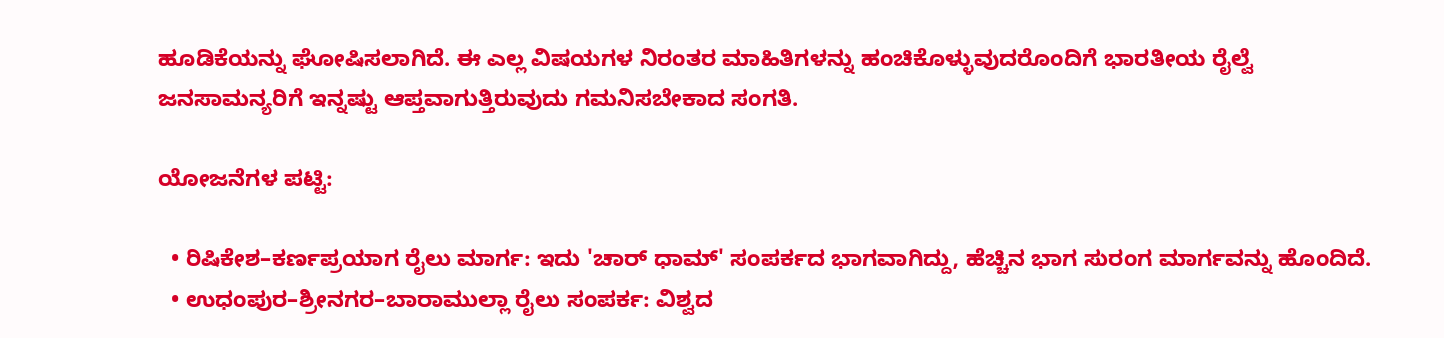ಹೂಡಿಕೆಯನ್ನು ಘೋಷಿಸಲಾಗಿದೆ. ಈ ಎಲ್ಲ ವಿಷಯಗಳ ನಿರಂತರ ಮಾಹಿತಿಗಳನ್ನು ಹಂಚಿಕೊಳ್ಳುವುದರೊಂದಿಗೆ ಭಾರತೀಯ ರೈಲ್ವೆ ಜನಸಾಮನ್ಯರಿಗೆ ಇನ್ನಷ್ಟು ಆಪ್ತವಾಗುತ್ತಿರುವುದು ಗಮನಿಸಬೇಕಾದ ಸಂಗತಿ.

ಯೋಜನೆಗಳ ಪಟ್ಟಿ:

  • ರಿಷಿಕೇಶ–ಕರ್ಣಪ್ರಯಾಗ ರೈಲು ಮಾರ್ಗ: ಇದು 'ಚಾರ್ ಧಾಮ್' ಸಂಪರ್ಕದ ಭಾಗವಾಗಿದ್ದು, ಹೆಚ್ಚಿನ ಭಾಗ ಸುರಂಗ ಮಾರ್ಗವನ್ನು ಹೊಂದಿದೆ.
  • ಉಧಂಪುರ–ಶ್ರೀನಗರ–ಬಾರಾಮುಲ್ಲಾ ರೈಲು ಸಂಪರ್ಕ: ವಿಶ್ವದ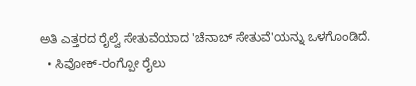ಅತಿ ಎತ್ತರದ ರೈಲ್ವೆ ಸೇತುವೆಯಾದ 'ಚೆನಾಬ್ ಸೇತುವೆ'ಯನ್ನು ಒಳಗೊಂಡಿದೆ.
  • ಸಿವೋಕ್-ರಂಗ್ಪೋ ರೈಲು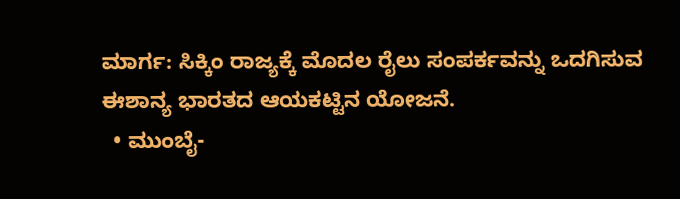ಮಾರ್ಗ: ಸಿಕ್ಕಿಂ ರಾಜ್ಯಕ್ಕೆ ಮೊದಲ ರೈಲು ಸಂಪರ್ಕವನ್ನು ಒದಗಿಸುವ ಈಶಾನ್ಯ ಭಾರತದ ಆಯಕಟ್ಟಿನ ಯೋಜನೆ.
  • ಮುಂಬೈ-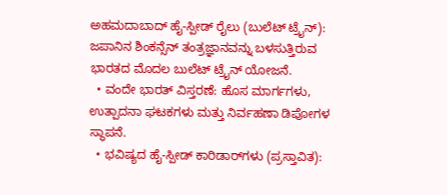ಅಹಮದಾಬಾದ್ ಹೈ-ಸ್ಪೀಡ್ ರೈಲು (ಬುಲೆಟ್ ಟ್ರೈನ್): ಜಪಾನಿನ ಶಿಂಕನ್ಸೆನ್ ತಂತ್ರಜ್ಞಾನವನ್ನು ಬಳಸುತ್ತಿರುವ ಭಾರತದ ಮೊದಲ ಬುಲೆಟ್ ಟ್ರೈನ್ ಯೋಜನೆ.
  • ವಂದೇ ಭಾರತ್ ವಿಸ್ತರಣೆ: ಹೊಸ ಮಾರ್ಗಗಳು, ಉತ್ಪಾದನಾ ಘಟಕಗಳು ಮತ್ತು ನಿರ್ವಹಣಾ ಡಿಪೋಗಳ ಸ್ಥಾಪನೆ.
  • ಭವಿಷ್ಯದ ಹೈ-ಸ್ಪೀಡ್ ಕಾರಿಡಾರ್‌ಗಳು (ಪ್ರಸ್ತಾವಿತ):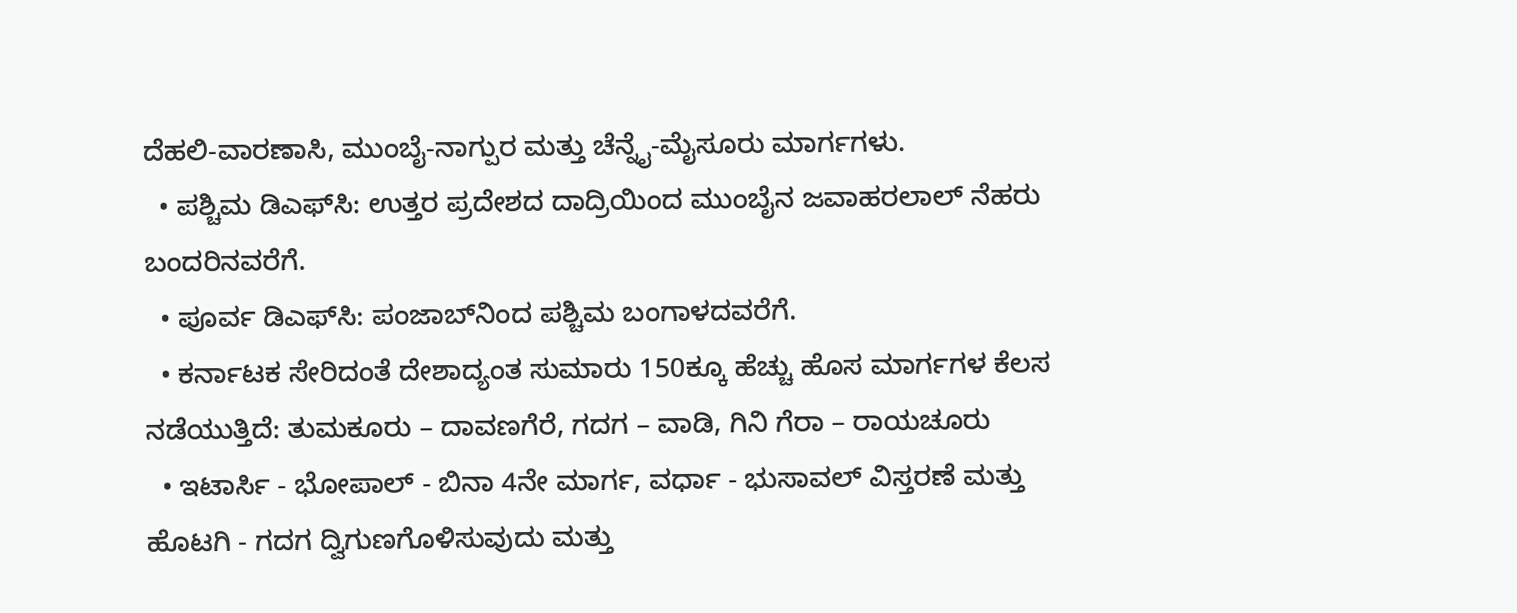ದೆಹಲಿ-ವಾರಣಾಸಿ, ಮುಂಬೈ-ನಾಗ್ಪುರ ಮತ್ತು ಚೆನ್ನೈ-ಮೈಸೂರು ಮಾರ್ಗಗಳು.
  • ಪಶ್ಚಿಮ ಡಿಎಫ್‌ಸಿ: ಉತ್ತರ ಪ್ರದೇಶದ ದಾದ್ರಿಯಿಂದ ಮುಂಬೈನ ಜವಾಹರಲಾಲ್ ನೆಹರು ಬಂದರಿನವರೆಗೆ.
  • ಪೂರ್ವ ಡಿಎಫ್‌ಸಿ: ಪಂಜಾಬ್‌ನಿಂದ ಪಶ್ಚಿಮ ಬಂಗಾಳದವರೆಗೆ.
  • ಕರ್ನಾಟಕ ಸೇರಿದಂತೆ ದೇಶಾದ್ಯಂತ ಸುಮಾರು 150ಕ್ಕೂ ಹೆಚ್ಚು ಹೊಸ ಮಾರ್ಗಗಳ ಕೆಲಸ ನಡೆಯುತ್ತಿದೆ: ತುಮಕೂರು – ದಾವಣಗೆರೆ, ಗದಗ – ವಾಡಿ, ಗಿನಿ ಗೆರಾ – ರಾಯಚೂರು
  • ಇಟಾರ್ಸಿ - ಭೋಪಾಲ್ - ಬಿನಾ 4ನೇ ಮಾರ್ಗ, ವರ್ಧಾ - ಭುಸಾವಲ್ ವಿಸ್ತರಣೆ ಮತ್ತು ಹೊಟಗಿ - ಗದಗ ದ್ವಿಗುಣಗೊಳಿಸುವುದು ಮತ್ತು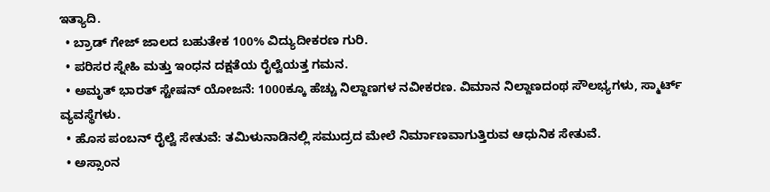ಇತ್ಯಾದಿ.
  • ಬ್ರಾಡ್ ಗೇಜ್ ಜಾಲದ ಬಹುತೇಕ 100% ವಿದ್ಯುದೀಕರಣ ಗುರಿ.
  • ಪರಿಸರ ಸ್ನೇಹಿ ಮತ್ತು ಇಂಧನ ದಕ್ಷತೆಯ ರೈಲ್ವೆಯತ್ತ ಗಮನ.
  • ಅಮೃತ್ ಭಾರತ್ ಸ್ಟೇಷನ್ ಯೋಜನೆ: 1000ಕ್ಕೂ ಹೆಚ್ಚು ನಿಲ್ದಾಣಗಳ ನವೀಕರಣ. ವಿಮಾನ ನಿಲ್ದಾಣದಂಥ ಸೌಲಭ್ಯಗಳು, ಸ್ಮಾರ್ಟ್ ವ್ಯವಸ್ಥೆಗಳು.
  • ಹೊಸ ಪಂಬನ್ ರೈಲ್ವೆ ಸೇತುವೆ: ತಮಿಳುನಾಡಿನಲ್ಲಿ ಸಮುದ್ರದ ಮೇಲೆ ನಿರ್ಮಾಣವಾಗುತ್ತಿರುವ ಆಧುನಿಕ ಸೇತುವೆ.
  • ಅಸ್ಸಾಂನ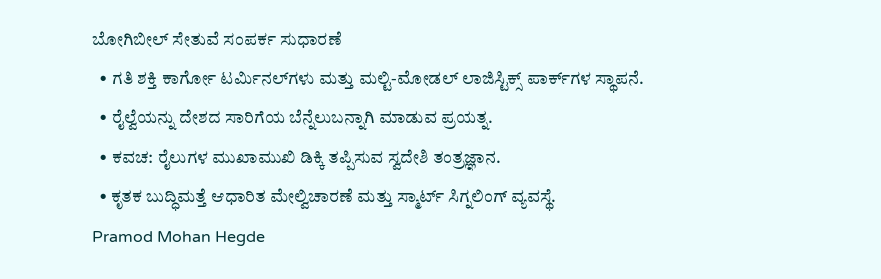ಬೋಗಿಬೀಲ್ ಸೇತುವೆ ಸಂಪರ್ಕ ಸುಧಾರಣೆ
  • ಗತಿ ಶಕ್ತಿ ಕಾರ್ಗೋ ಟರ್ಮಿನಲ್‌ಗಳು ಮತ್ತು ಮಲ್ಟಿ-ಮೋಡಲ್ ಲಾಜಿಸ್ಟಿಕ್ಸ್ ಪಾರ್ಕ್‌ಗಳ ಸ್ಥಾಪನೆ.
  • ರೈಲ್ವೆಯನ್ನು ದೇಶದ ಸಾರಿಗೆಯ ಬೆನ್ನೆಲುಬನ್ನಾಗಿ ಮಾಡುವ ಪ್ರಯತ್ನ.
  • ಕವಚ: ರೈಲುಗಳ ಮುಖಾಮುಖಿ ಡಿಕ್ಕಿ ತಪ್ಪಿಸುವ ಸ್ವದೇಶಿ ತಂತ್ರಜ್ಞಾನ.
  • ಕೃತಕ ಬುದ್ಧಿಮತ್ತೆ ಆಧಾರಿತ ಮೇಲ್ವಿಚಾರಣೆ ಮತ್ತು ಸ್ಮಾರ್ಟ್ ಸಿಗ್ನಲಿಂಗ್ ವ್ಯವಸ್ಥೆ.
Pramod Mohan Hegde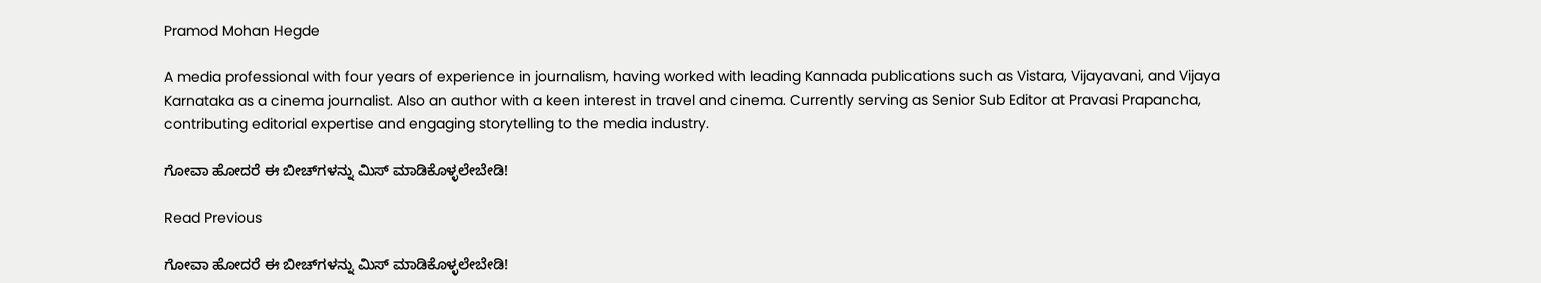Pramod Mohan Hegde

A media professional with four years of experience in journalism, having worked with leading Kannada publications such as Vistara, Vijayavani, and Vijaya Karnataka as a cinema journalist. Also an author with a keen interest in travel and cinema. Currently serving as Senior Sub Editor at Pravasi Prapancha, contributing editorial expertise and engaging storytelling to the media industry.

ಗೋವಾ ಹೋದರೆ ಈ ಬೀಚ್‌ಗಳನ್ನು ಮಿಸ್‌ ಮಾಡಿಕೊಳ್ಳಲೇಬೇಡಿ!

Read Previous

ಗೋವಾ ಹೋದರೆ ಈ ಬೀಚ್‌ಗಳನ್ನು ಮಿಸ್‌ ಮಾಡಿಕೊಳ್ಳಲೇಬೇಡಿ!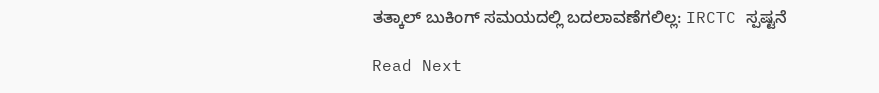ತತ್ಕಾಲ್ ಬುಕಿಂಗ್ ಸಮಯದಲ್ಲಿ ಬದಲಾವಣೆಗಲಿಲ್ಲ: IRCTC ಸ್ಪಷ್ಟನೆ

Read Next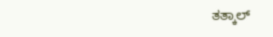ತತ್ಕಾಲ್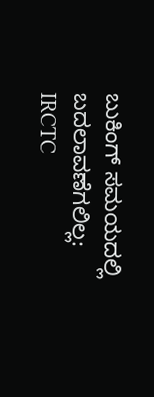ಬುಕಿಂಗ್ ಸಮಯದಲ್ಲಿ ಬದಲಾವಣೆಗಲಿಲ್ಲ: IRCTC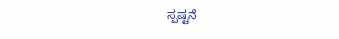ಸ್ಪಷ್ಟನೆ